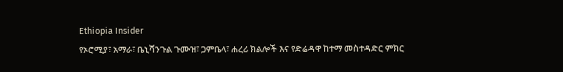Ethiopia Insider
የኦሮሚያ፣ አማራ፣ ቤኒሻንጉል ጉሙዝ፣ ጋምቤላ፣ ሐረሪ ክልሎች እና የድሬዳዋ ከተማ መስተዳድር ምክር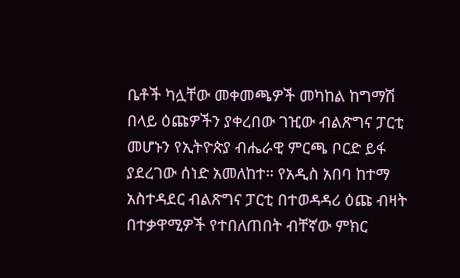ቤቶች ካሏቸው መቀመጫዎች መካከል ከግማሽ በላይ ዕጩዎችን ያቀረበው ገዢው ብልጽግና ፓርቲ መሆኑን የኢትዮጵያ ብሔራዊ ምርጫ ቦርድ ይፋ ያደረገው ሰነድ አመለከተ። የአዲስ አበባ ከተማ አስተዳደር ብልጽግና ፓርቲ በተወዳዳሪ ዕጩ ብዛት በተቃዋሚዎች የተበለጠበት ብቸኛው ምክር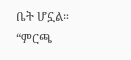ቤት ሆኗል። “ምርጫ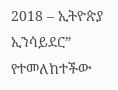2018 – ኢትዮጵያ ኢንሳይደር” የተመለከተችው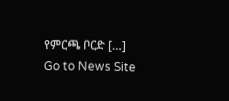የምርጫ ቦርድ […]
Go to News Site